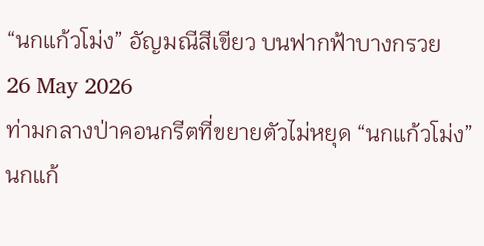“นกแก้วโม่ง” อัญมณีสีเขียว บนฟากฟ้าบางกรวย
26 May 2026
ท่ามกลางป่าคอนกรีตที่ขยายตัวไม่หยุด “นกแก้วโม่ง” นกแก้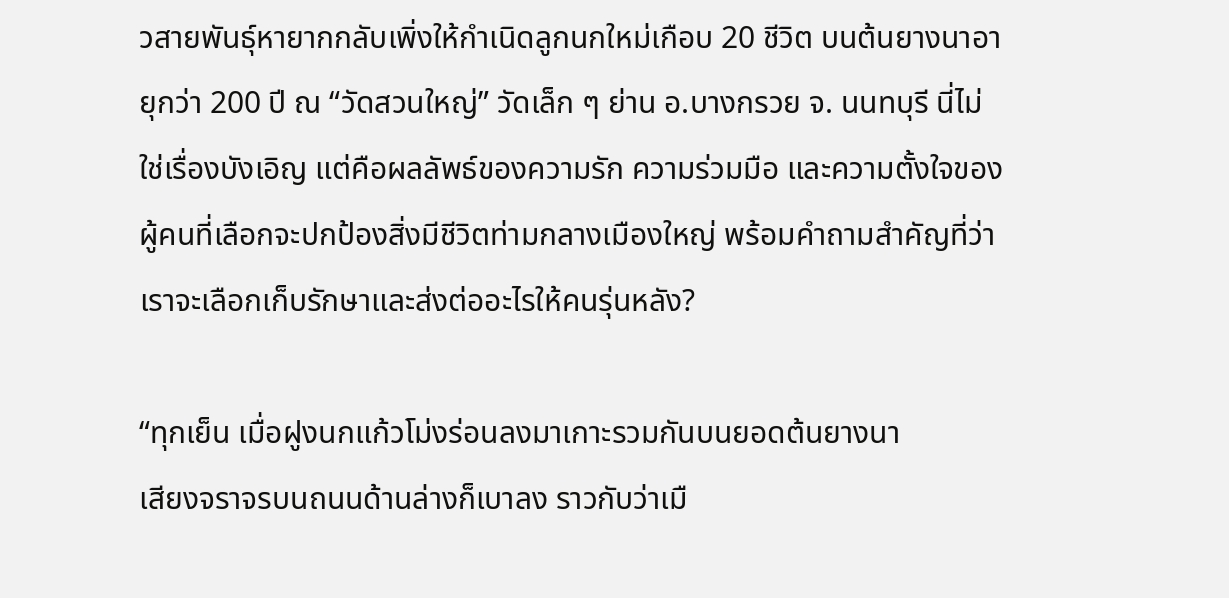วสายพันธุ์หายากกลับเพิ่งให้กำเนิดลูกนกใหม่เกือบ 20 ชีวิต บนต้นยางนาอายุกว่า 200 ปี ณ “วัดสวนใหญ่” วัดเล็ก ๆ ย่าน อ.บางกรวย จ. นนทบุรี นี่ไม่ใช่เรื่องบังเอิญ แต่คือผลลัพธ์ของความรัก ความร่วมมือ และความตั้งใจของผู้คนที่เลือกจะปกป้องสิ่งมีชีวิตท่ามกลางเมืองใหญ่ พร้อมคำถามสำคัญที่ว่า เราจะเลือกเก็บรักษาและส่งต่ออะไรให้คนรุ่นหลัง?

“ทุกเย็น เมื่อฝูงนกแก้วโม่งร่อนลงมาเกาะรวมกันบนยอดต้นยางนา
เสียงจราจรบนถนนด้านล่างก็เบาลง ราวกับว่าเมื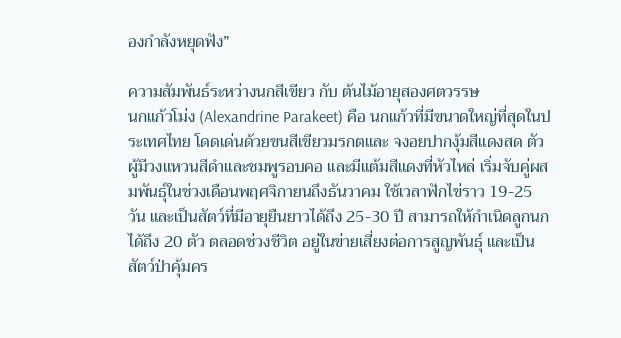องกำลังหยุดฟัง”

ความสัมพันธ์ระหว่างนกสีเขียว กับ ต้นไม้อายุสองศตวรรษ
นกแก้วโม่ง (Alexandrine Parakeet) คือ นกแก้วที่มีขนาดใหญ่ที่สุดในประเทศไทย โดดเด่นด้วยขนสีเขียวมรกตและ จงอยปากงุ้มสีแดงสด ตัวผู้มีวงแหวนสีดำและชมพูรอบคอ และมีแต้มสีแดงที่หัวไหล่ เริ่มจับคู่ผสมพันธุ์ในช่วงเดือนพฤศจิกายนถึงธันวาคม ใช้เวลาฟักไข่ราว 19-25 วัน และเป็นสัตว์ที่มีอายุยืนยาวได้ถึง 25-30 ปี สามารถให้กำเนิดลูกนกได้ถึง 20 ตัว ตลอดช่วงชีวิต อยู่ในข่ายเสี่ยงต่อการสูญพันธุ์ และเป็นสัตว์ป่าคุ้มคร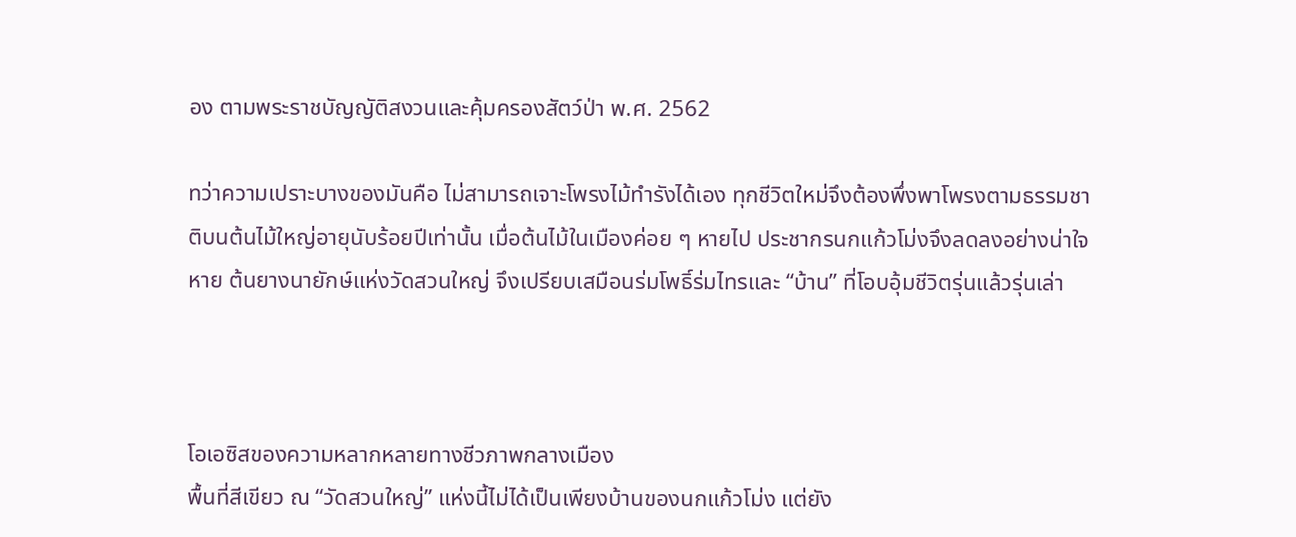อง ตามพระราชบัญญัติสงวนและคุ้มครองสัตว์ป่า พ.ศ. 2562

ทว่าความเปราะบางของมันคือ ไม่สามารถเจาะโพรงไม้ทำรังได้เอง ทุกชีวิตใหม่จึงต้องพึ่งพาโพรงตามธรรมชาติบนต้นไม้ใหญ่อายุนับร้อยปีเท่านั้น เมื่อต้นไม้ในเมืองค่อย ๆ หายไป ประชากรนกแก้วโม่งจึงลดลงอย่างน่าใจหาย ต้นยางนายักษ์แห่งวัดสวนใหญ่ จึงเปรียบเสมือนร่มโพธิ์ร่มไทรและ “บ้าน” ที่โอบอุ้มชีวิตรุ่นแล้วรุ่นเล่า



โอเอซิสของความหลากหลายทางชีวภาพกลางเมือง
พื้นที่สีเขียว ณ “วัดสวนใหญ่” แห่งนี้ไม่ได้เป็นเพียงบ้านของนกแก้วโม่ง แต่ยัง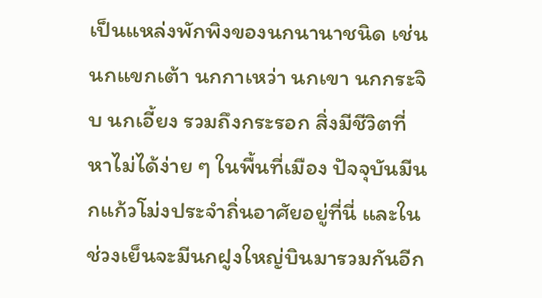เป็นแหล่งพักพิงของนกนานาชนิด เช่น นกแขกเต้า นกกาเหว่า นกเขา นกกระจิบ นกเอี้ยง รวมถึงกระรอก สิ่งมีชีวิตที่หาไม่ได้ง่าย ๆ ในพื้นที่เมือง ปัจจุบันมีนกแก้วโม่งประจำถิ่นอาศัยอยู่ที่นี่ และในช่วงเย็นจะมีนกฝูงใหญ่บินมารวมกันอีก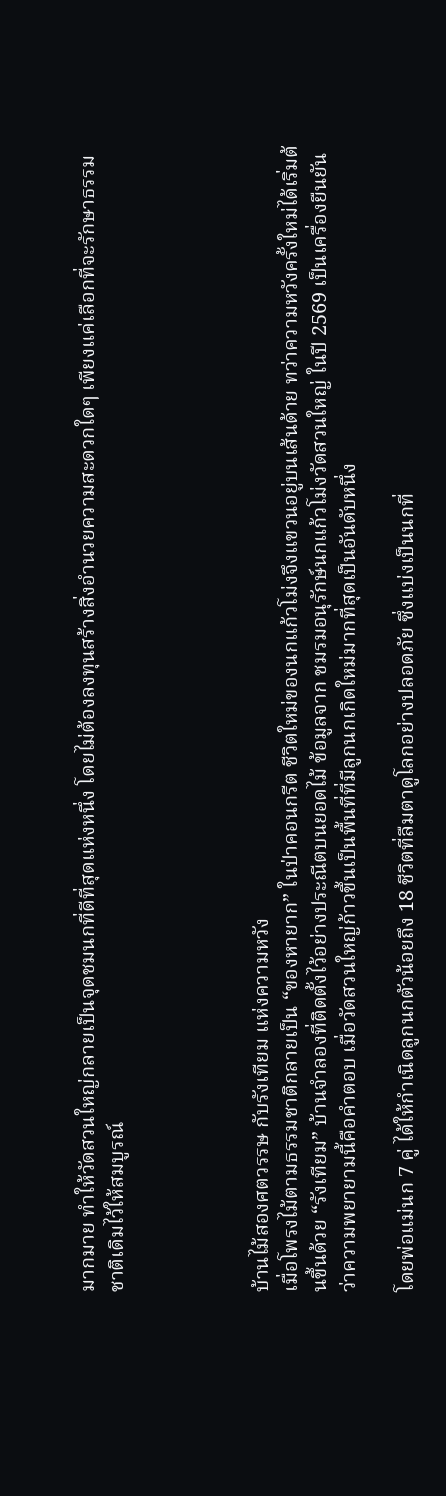มากมาย ทำให้วัดสวนใหญ่กลายเป็นจุดชมนกที่ดีที่สุดแห่งหนึ่ง โดยไม่ต้องลงทุนสร้างสิ่งอำนวยความสะดวกใดๆ เพียงแค่เลือกที่จะรักษาธรรมชาติเดิมไว้ให้สมบูรณ์




บ้านไม้สองศตวรรษ กับรังเทียม แห่งความหวัง
เมื่อโพรงไม้ตามธรรมชาติกลายเป็น “ของหายาก” ในป่าคอนกรีต ชีวิตใหม่ของนกแก้วโม่งจึงแขวนอยู่บนเส้นด้าย ทว่าความหวังครั้งใหม่ได้เริ่มต้นขึ้นด้วย “รังเทียม” บ้านจำลองที่ติดตั้งไว้อย่างประณีตบนยอดไม้ ข้อมูลจาก ชมรมอนุรักษ์นกแก้วโม่งวัดสวนใหญ่ ในปี 2569 เป็นเครื่องยืนยันว่าความพยายามนี้คือคำตอบ เมื่อวัดสวนใหญ่ก้าวขึ้นเป็นพื้นที่ที่มีลูกนกเกิดใหม่มากที่สุดเป็นอันดับหนึ่ง

โดยพ่อแม่นก 7 คู่ ได้ให้กำเนิดลูกนกตัวน้อยถึง 18 ชีวิตที่ลืมตาดูโลกอย่างปลอดภัย ซึ่งแบ่งเป็นนกที่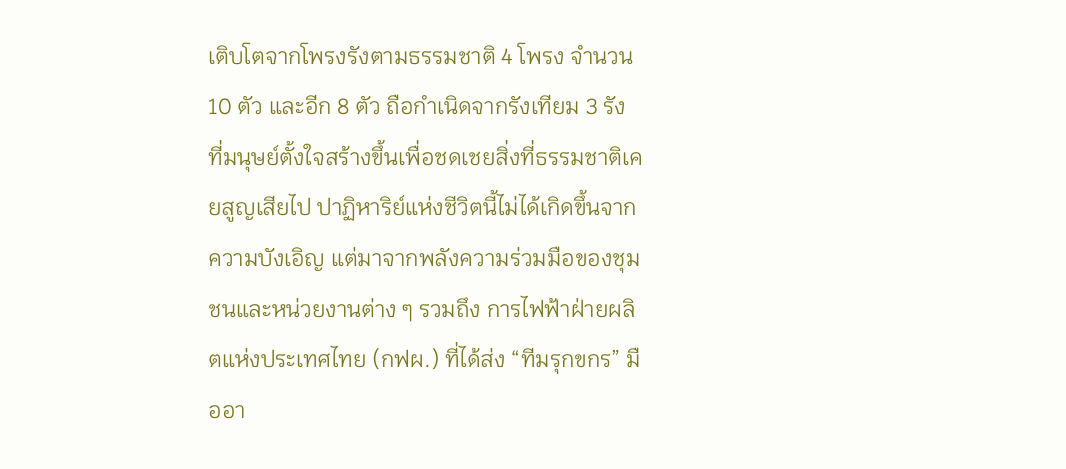เติบโตจากโพรงรังตามธรรมชาติ 4 โพรง จำนวน 10 ตัว และอีก 8 ตัว ถือกำเนิดจากรังเทียม 3 รัง ที่มนุษย์ตั้งใจสร้างขึ้นเพื่อชดเชยสิ่งที่ธรรมชาติเคยสูญเสียไป ปาฏิหาริย์แห่งชีวิตนี้ไม่ได้เกิดขึ้นจากความบังเอิญ แต่มาจากพลังความร่วมมือของชุมชนและหน่วยงานต่าง ๆ รวมถึง การไฟฟ้าฝ่ายผลิตแห่งประเทศไทย (กฟผ.) ที่ได้ส่ง “ทีมรุกขกร” มืออา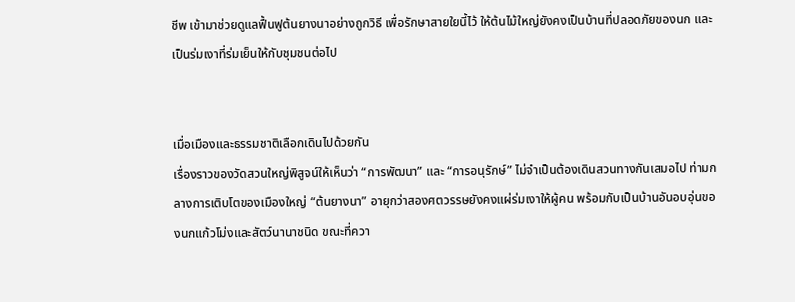ชีพ เข้ามาช่วยดูแลฟื้นฟูต้นยางนาอย่างถูกวิธี เพื่อรักษาสายใยนี้ไว้ ให้ต้นไม้ใหญ่ยังคงเป็นบ้านที่ปลอดภัยของนก และเป็นร่มเงาที่ร่มเย็นให้กับชุมชนต่อไป


เมื่อเมืองและธรรมชาติเลือกเดินไปด้วยกัน
เรื่องราวของวัดสวนใหญ่พิสูจน์ให้เห็นว่า “การพัฒนา” และ “การอนุรักษ์” ไม่จำเป็นต้องเดินสวนทางกันเสมอไป ท่ามกลางการเติบโตของเมืองใหญ่ “ต้นยางนา” อายุกว่าสองศตวรรษยังคงแผ่ร่มเงาให้ผู้คน พร้อมกับเป็นบ้านอันอบอุ่นของนกแก้วโม่งและสัตว์นานาชนิด ขณะที่ควา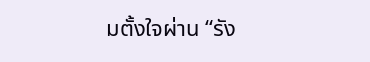มตั้งใจผ่าน “รัง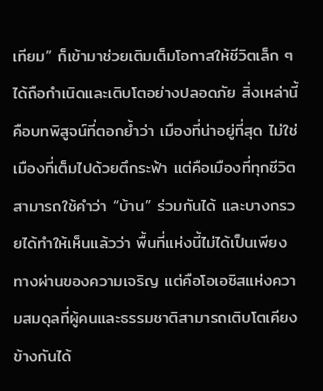เทียม” ก็เข้ามาช่วยเติมเต็มโอกาสให้ชีวิตเล็ก ๆ ได้ถือกำเนิดและเติบโตอย่างปลอดภัย สิ่งเหล่านี้คือบทพิสูจน์ที่ตอกย้ำว่า เมืองที่น่าอยู่ที่สุด ไม่ใช่เมืองที่เต็มไปด้วยตึกระฟ้า แต่คือเมืองที่ทุกชีวิตสามารถใช้คำว่า “บ้าน” ร่วมกันได้ และบางกรวยได้ทำให้เห็นแล้วว่า พื้นที่แห่งนี้ไม่ได้เป็นเพียงทางผ่านของความเจริญ แต่คือโอเอซิสแห่งความสมดุลที่ผู้คนและธรรมชาติสามารถเติบโตเคียงข้างกันได้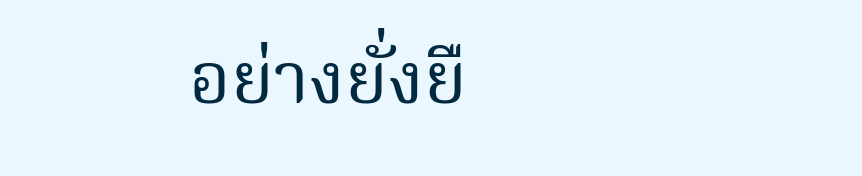อย่างยั่งยื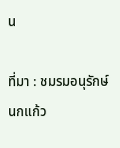น

ที่มา : ชมรมอนุรักษ์นกแก้ว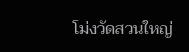โม่งวัดสวนใหญ่